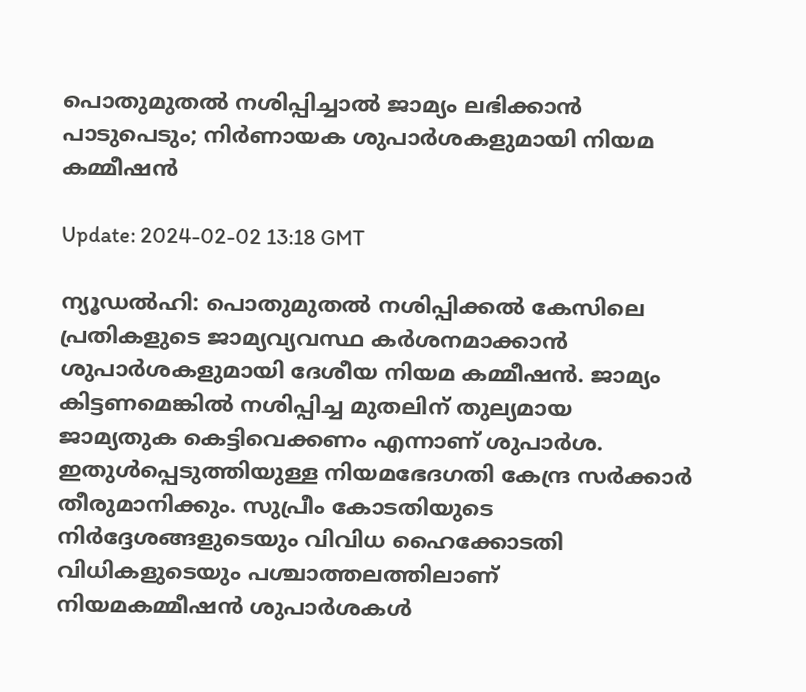പൊതുമുതല്‍ നശിപ്പിച്ചാല്‍ ജാമ്യം ലഭിക്കാന്‍ പാടുപെടും; നിര്‍ണായക ശുപാര്‍ശകളുമായി നിയമ കമ്മീഷന്‍

Update: 2024-02-02 13:18 GMT

ന്യൂഡല്‍ഹി: പൊതുമുതല്‍ നശിപ്പിക്കല്‍ കേസിലെ പ്രതികളുടെ ജാമ്യവ്യവസ്ഥ കര്‍ശനമാക്കാന്‍ ശുപാര്‍ശകളുമായി ദേശീയ നിയമ കമ്മീഷന്‍. ജാമ്യം കിട്ടണമെങ്കില്‍ നശിപ്പിച്ച മുതലിന് തുല്യമായ ജാമ്യതുക കെട്ടിവെക്കണം എന്നാണ് ശുപാര്‍ശ. ഇതുള്‍പ്പെടുത്തിയുള്ള നിയമഭേദഗതി കേന്ദ്ര സര്‍ക്കാര്‍ തീരുമാനിക്കും. സുപ്രീം കോടതിയുടെ നിര്‍ദ്ദേശങ്ങളുടെയും വിവിധ ഹൈക്കോടതി വിധികളുടെയും പശ്ചാത്തലത്തിലാണ് നിയമകമ്മീഷന്‍ ശുപാര്‍ശകള്‍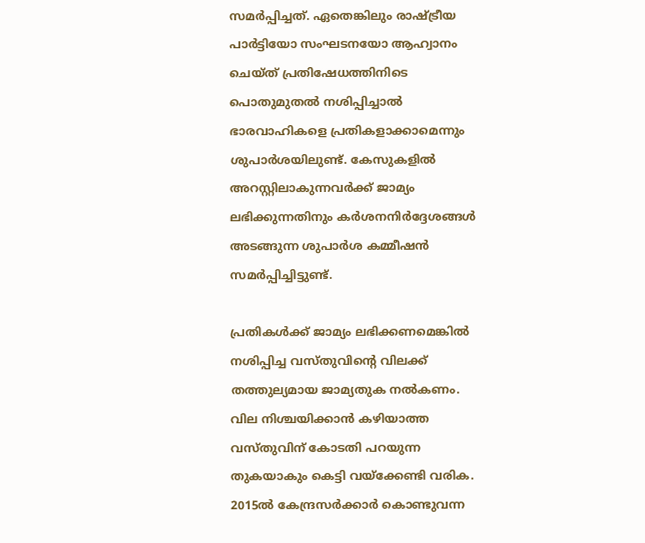സമര്‍പ്പിച്ചത്. ഏതെങ്കിലും രാഷ്ട്രീയ പാര്‍ട്ടിയോ സംഘടനയോ ആഹ്വാനം ചെയ്ത് പ്രതിഷേധത്തിനിടെ പൊതുമുതല്‍ നശിപ്പിച്ചാല്‍ ഭാരവാഹികളെ പ്രതികളാക്കാമെന്നും ശുപാര്‍ശയിലുണ്ട്. കേസുകളില്‍ അറസ്റ്റിലാകുന്നവര്‍ക്ക് ജാമ്യം ലഭിക്കുന്നതിനും കര്‍ശനനിര്‍ദ്ദേശങ്ങള്‍ അടങ്ങുന്ന ശുപാര്‍ശ കമ്മീഷന്‍ സമര്‍പ്പിച്ചിട്ടുണ്ട്.

പ്രതികള്‍ക്ക് ജാമ്യം ലഭിക്കണമെങ്കില്‍ നശിപ്പിച്ച വസ്തുവിന്റെ വിലക്ക് തത്തുല്യമായ ജാമ്യതുക നല്‍കണം. വില നിശ്ചയിക്കാന്‍ കഴിയാത്ത വസ്തുവിന് കോടതി പറയുന്ന തുകയാകും കെട്ടി വയ്‌ക്കേണ്ടി വരിക. 2015ല്‍ കേന്ദ്രസര്‍ക്കാര്‍ കൊണ്ടുവന്ന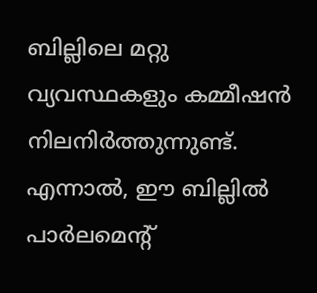ബില്ലിലെ മറ്റു വ്യവസ്ഥകളും കമ്മീഷന്‍ നിലനിര്‍ത്തുന്നുണ്ട്. എന്നാല്‍, ഈ ബില്ലില്‍ പാര്‍ലമെന്റ്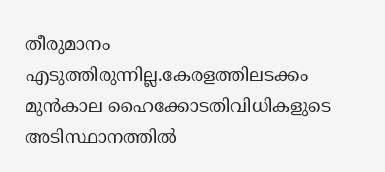തീരുമാനം എടുത്തിരുന്നില്ല.കേരളത്തിലടക്കം മുന്‍കാല ഹൈക്കോടതിവിധികളുടെ അടിസ്ഥാനത്തില്‍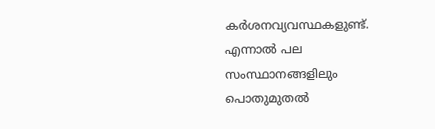കര്‍ശനവ്യവസ്ഥകളുണ്ട്. എന്നാല്‍ പല സംസ്ഥാനങ്ങളിലും പൊതുമുതല്‍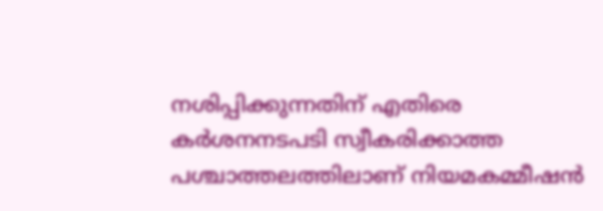നശിപ്പിക്കുന്നതിന് എതിരെ കര്‍ശനനടപടി സ്വീകരിക്കാത്ത പശ്ചാത്തലത്തിലാണ് നിയമകമ്മീഷന്‍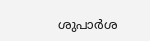ശുപാര്‍ശ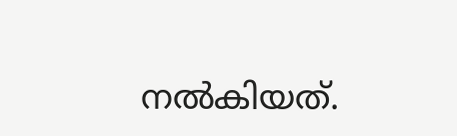നല്‍കിയത്.